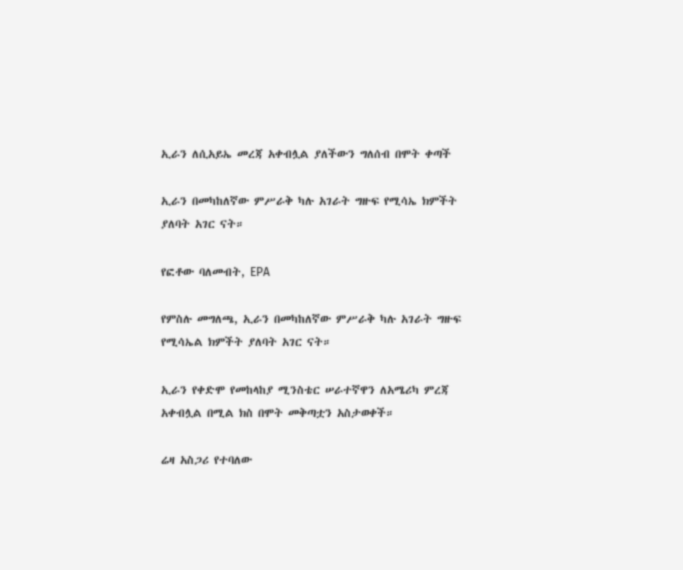ኢራን ለሲአይኤ መረጃ አቀብሏል ያለችውን ግለሰብ በሞት ቀጣች

ኢራን በመካከለኛው ምሥራቅ ካሉ አገራት ግዙፍ የሚሳኤ ክምችት ያለባት አገር ናት።

የፎቶው ባለመብት, EPA

የምስሉ መግለጫ, ኢራን በመካከለኛው ምሥራቅ ካሉ አገራት ግዙፍ የሚሳኤል ክምችት ያለባት አገር ናት።

ኢራን የቀድሞ የመከላከያ ሚንስቴር ሠራተኛዋን ለአሜሪካ ምረጃ አቀብሏል በሚል ክስ በሞት መቅጣቷን አስታወቀች።

ሬዛ አስጋሪ የተባለው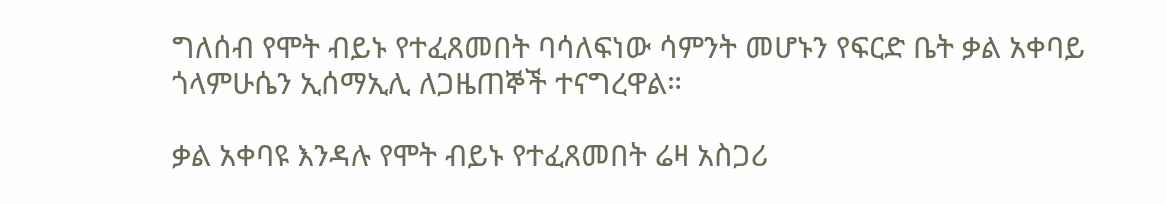ግለሰብ የሞት ብይኑ የተፈጸመበት ባሳለፍነው ሳምንት መሆኑን የፍርድ ቤት ቃል አቀባይ ጎላምሁሴን ኢሰማኢሊ ለጋዜጠኞች ተናግረዋል።

ቃል አቀባዩ እንዳሉ የሞት ብይኑ የተፈጸመበት ሬዛ አስጋሪ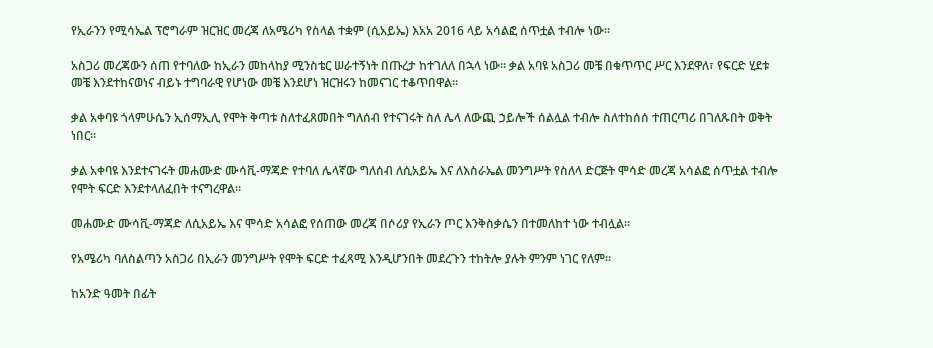የኢራንን የሚሳኤል ፕሮግራም ዝርዝር መረጃ ለአሜሪካ የስላል ተቋም (ሲአይኤ) እአአ 2016 ላይ አሳልፎ ሰጥቷል ተብሎ ነው።

አስጋሪ መረጃውን ሰጠ የተባለው ከኢራን መከላከያ ሚንስቴር ሠራተኝነት በጡረታ ከተገለለ በኋላ ነው። ቃል አባዩ አስጋሪ መቼ በቁጥጥር ሥር እንደዋለ፣ የፍርድ ሂደቱ መቼ እንደተከናወነና ብይኑ ተግባራዊ የሆነው መቼ እንደሆነ ዝርዝሩን ከመናገር ተቆጥበዋል።

ቃል አቀባዩ ጎላምሁሴን ኢሰማኢሊ የሞት ቅጣቱ ስለተፈጸመበት ግለሰብ የተናገሩት ስለ ሌላ ለውጪ ኃይሎች ሰልሏል ተብሎ ስለተከሰሰ ተጠርጣሪ በገለጹበት ወቅት ነበር።

ቃል አቀባዩ እንደተናገሩት መሐሙድ ሙሳቪ-ማጃድ የተባለ ሌላኛው ግለሰብ ለሲአይኤ እና ለእስራኤል መንግሥት የስለላ ድርጅት ሞሳድ መረጃ አሳልፎ ሰጥቷል ተብሎ የሞት ፍርድ እንደተላለፈበት ተናግረዋል።

መሐሙድ ሙሳቪ-ማጃድ ለሲአይኤ እና ሞሳድ አሳልፎ የሰጠው መረጃ በሶሪያ የኢራን ጦር እንቅስቃሴን በተመለከተ ነው ተብሏል።

የአሜሪካ ባለስልጣን አስጋሪ በኢራን መንግሥት የሞት ፍርድ ተፈጻሚ እንዲሆንበት መደረጉን ተከትሎ ያሉት ምንም ነገር የለም።

ከአንድ ዓመት በፊት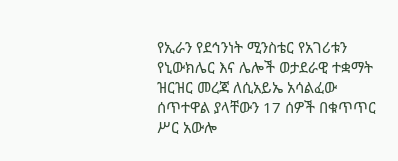የኢራን የደኅንነት ሚንስቴር የአገሪቱን የኒውክሌር እና ሌሎች ወታደራዊ ተቋማት ዝርዝር መረጃ ለሲአይኤ አሳልፈው ሰጥተዋል ያላቸውን 17 ሰዎች በቁጥጥር ሥር አውሎ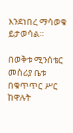እንደነበረ ማሳወቁ ይታወሳል።

በወቅቱ ሚንሰቴር መስሪያ ቤቱ በቁጥጥር ሥር ከዋሉት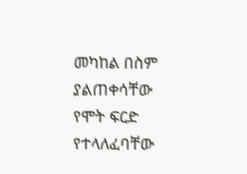መካከል በስም ያልጠቀሳቸው የሞት ፍርድ የተላለፈባቸው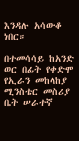እንዳሉ አሳውቆ ነበር።

በተመሳሳይ ከአንድ ወር በፊት የቀድሞ የኢራን መከላከያ ሚንስቴር መስሪያ ቤት ሠራተኛ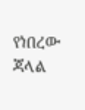የነበረው ጃላል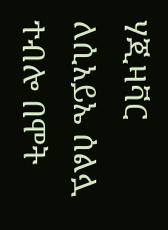ሃጂዛቫር ለሲአይኤ ሰልሏ ተብሎ በሞት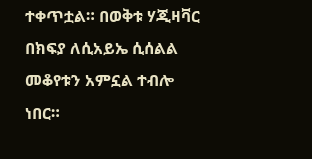ተቀጥቷል። በወቅቱ ሃጂዛቫር በክፍያ ለሲአይኤ ሲሰልል መቆየቱን አምኗል ተብሎ ነበር።